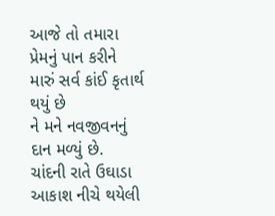આજે તો તમારા પ્રેમનું પાન કરીને મારું સર્વ કાંઈ કૃતાર્થ થયું છે
ને મને નવજીવનનું દાન મળ્યું છે.
ચાંદની રાતે ઉઘાડા આકાશ નીચે થયેલી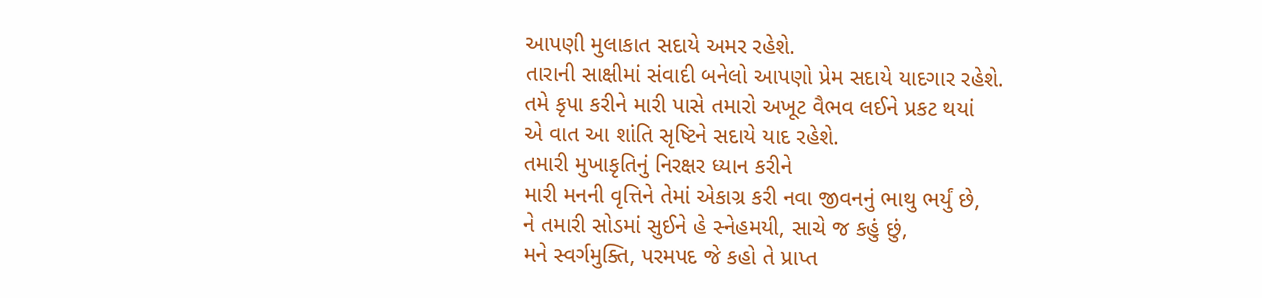આપણી મુલાકાત સદાયે અમર રહેશે.
તારાની સાક્ષીમાં સંવાદી બનેલો આપણો પ્રેમ સદાયે યાદગાર રહેશે.
તમે કૃપા કરીને મારી પાસે તમારો અખૂટ વૈભવ લઈને પ્રકટ થયાં
એ વાત આ શાંતિ સૃષ્ટિને સદાયે યાદ રહેશે.
તમારી મુખાકૃતિનું નિરક્ષર ધ્યાન કરીને
મારી મનની વૃત્તિને તેમાં એકાગ્ર કરી નવા જીવનનું ભાથુ ભર્યું છે,
ને તમારી સોડમાં સુઈને હે સ્નેહમયી, સાચે જ કહું છું,
મને સ્વર્ગમુક્તિ, પરમપદ જે કહો તે પ્રાપ્ત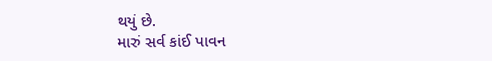થયું છે.
મારું સર્વ કાંઈ પાવન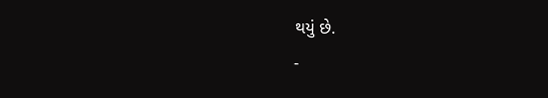થયું છે.
-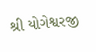શ્રી યોગેશ્વરજી